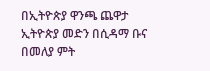በኢትዮጵያ ዋንጫ ጨዋታ ኢትዮጵያ መድን በሲዳማ ቡና በመለያ ምት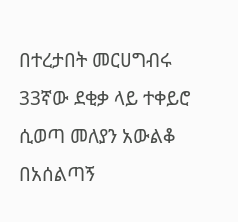በተረታበት መርሀግብሩ 33ኛው ደቂቃ ላይ ተቀይሮ ሲወጣ መለያን አውልቆ በአሰልጣኝ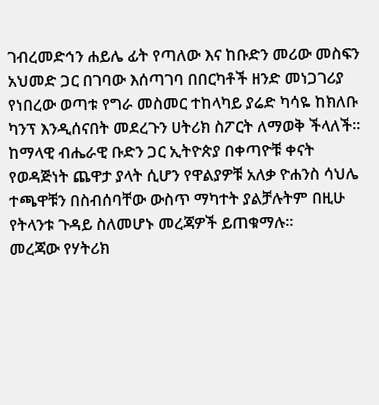ገብረመድኅን ሐይሌ ፊት የጣለው እና ከቡድን መሪው መስፍን አህመድ ጋር በገባው እሰጣገባ በበርካቶች ዘንድ መነጋገሪያ የነበረው ወጣቱ የግራ መስመር ተከላካይ ያሬድ ካሳዬ ከክለቡ ካንፕ እንዲሰናበት መደረጉን ሀትሪክ ስፖርት ለማወቅ ችላለች።
ከማላዊ ብሔራዊ ቡድን ጋር ኢትዮጵያ በቀጣዮቹ ቀናት የወዳጅነት ጨዋታ ያላት ሲሆን የዋልያዎቹ አለቃ ዮሐንስ ሳህሌ ተጫዋቹን በስብሰባቸው ውስጥ ማካተት ያልቻሉትም በዚሁ የትላንቱ ጉዳይ ስለመሆኑ መረጃዎች ይጠቁማሉ።
መረጃው የሃትሪክ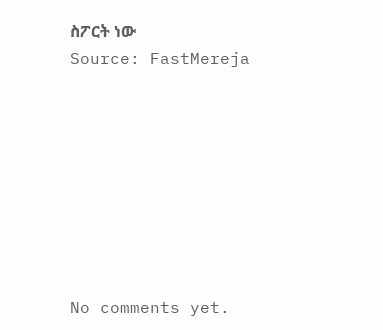ስፖርት ነው
Source: FastMereja








No comments yet.